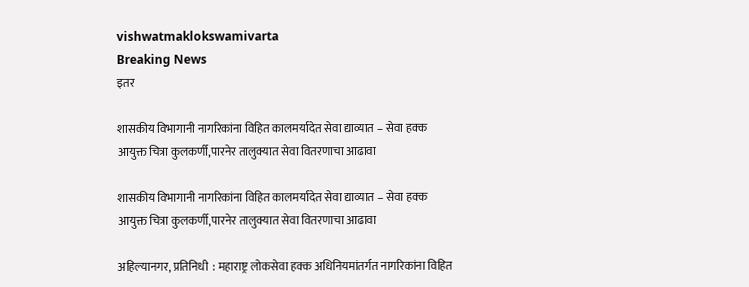vishwatmaklokswamivarta
Breaking News
इतर

शासकीय विभागानी नागरिकांना विहित कालमर्यादेत सेवा द्याव्यात – सेवा हक्क आयुक्त चित्रा कुलकर्णी,पारनेर तालुक्यात सेवा वितरणाचा आढावा

शासकीय विभागानी नागरिकांना विहित कालमर्यादेत सेवा द्याव्यात – सेवा हक्क आयुक्त चित्रा कुलकर्णी,पारनेर तालुक्यात सेवा वितरणाचा आढावा

अहिल्यानगर, प्रतिनिधी  : महाराष्ट्र लोकसेवा हक्क अधिनियमांतर्गत नागरिकांना विहित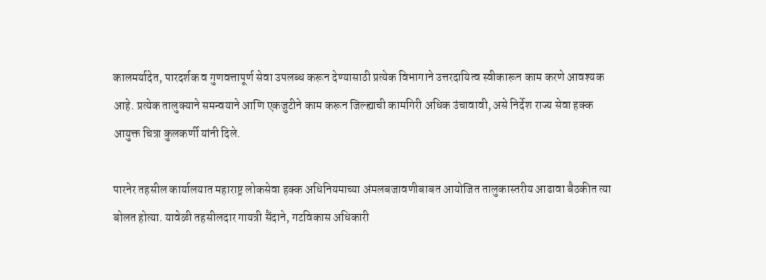कालमर्यादेत, पारदर्शक व गुणवत्तापूर्ण सेवा उपलब्ध करून देण्यासाठी प्रत्येक विभागाने उत्तरदायित्व स्वीकारून काम करणे आवश्यक आहे. प्रत्येक तालुक्याने समन्वयाने आणि एकजुटीने काम करून जिल्ह्याची कामगिरी अधिक उंचावावी, असे निर्देश राज्य सेवा हक्क आयुक्त चित्रा कुलकर्णी यांनी दिले.

पारनेर तहसील कार्यालयात महाराष्ट्र लोकसेवा हक्क अधिनियमाच्या अंमलबजावणीबाबत आयोजित तालुकास्तरीय आढावा बैठकीत त्या बोलत होत्या. यावेळी तहसीलदार गायत्री सैंदाने, गटविकास अधिकारी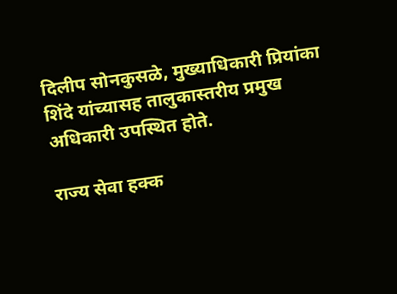दिलीप सोनकुसळे, मुख्याधिकारी प्रियांका शिंदे यांच्यासह तालुकास्तरीय प्रमुख अधिकारी उपस्थित होते.

राज्य सेवा हक्क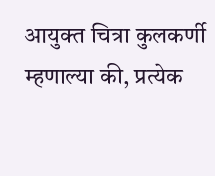आयुक्त चित्रा कुलकर्णी म्हणाल्या की, प्रत्येक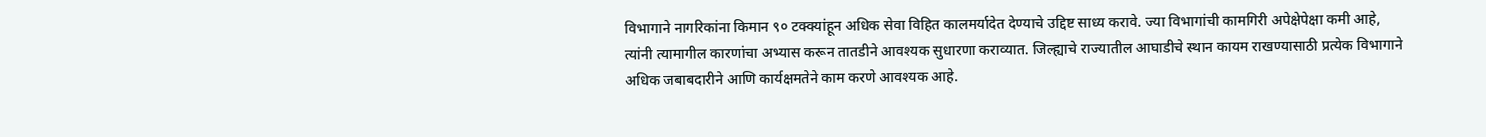विभागाने नागरिकांना किमान ९० टक्क्यांहून अधिक सेवा विहित कालमर्यादेत देण्याचे उद्दिष्ट साध्य करावे. ज्या विभागांची कामगिरी अपेक्षेपेक्षा कमी आहे, त्यांनी त्यामागील कारणांचा अभ्यास करून तातडीने आवश्यक सुधारणा कराव्यात. जिल्ह्याचे राज्यातील आघाडीचे स्थान कायम राखण्यासाठी प्रत्येक विभागाने अधिक जबाबदारीने आणि कार्यक्षमतेने काम करणे आवश्यक आहे.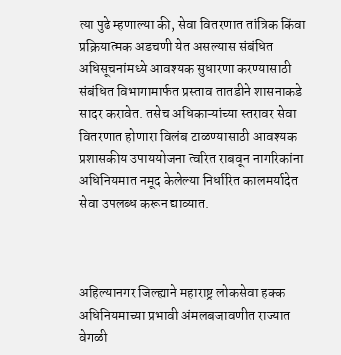त्या पुढे म्हणाल्या की, सेवा वितरणात तांत्रिक किंवा प्रक्रियात्मक अडचणी येत असल्यास संबंधित अधिसूचनांमध्ये आवश्यक सुधारणा करण्यासाठी संबंधित विभागामार्फत प्रस्ताव तातडीने शासनाकडे सादर करावेत. तसेच अधिकाऱ्यांच्या स्तरावर सेवा वितरणात होणारा विलंब टाळण्यासाठी आवश्यक प्रशासकीय उपाययोजना त्वरित राबवून नागरिकांना अधिनियमात नमूद केलेल्या निर्धारित कालमर्यादेत सेवा उपलब्ध करून द्याव्यात.



अहिल्यानगर जिल्ह्याने महाराष्ट्र लोकसेवा हक्क अधिनियमाच्या प्रभावी अंमलबजावणीत राज्यात वेगळी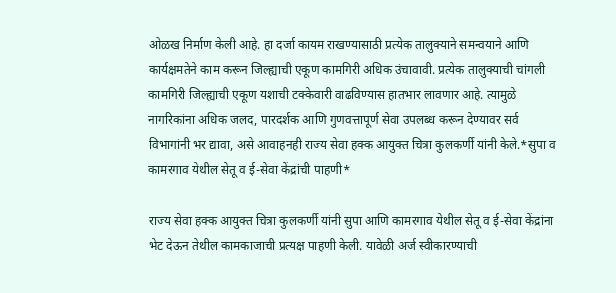ओळख निर्माण केली आहे. हा दर्जा कायम राखण्यासाठी प्रत्येक तालुक्याने समन्वयाने आणि कार्यक्षमतेने काम करून जिल्ह्याची एकूण कामगिरी अधिक उंचावावी. प्रत्येक तालुक्याची चांगली कामगिरी जिल्ह्याची एकूण यशाची टक्केवारी वाढविण्यास हातभार लावणार आहे. त्यामुळे नागरिकांना अधिक जलद, पारदर्शक आणि गुणवत्तापूर्ण सेवा उपलब्ध करून देण्यावर सर्व विभागांनी भर द्यावा, असे आवाहनही राज्य सेवा हक्क आयुक्त चित्रा कुलकर्णी यांनी केले.*सुपा व कामरगाव येथील सेतू व ई-सेवा केंद्रांची पाहणी*

राज्य सेवा हक्क आयुक्त चित्रा कुलकर्णी यांनी सुपा आणि कामरगाव येथील सेतू व ई-सेवा केंद्रांना भेट देऊन तेथील कामकाजाची प्रत्यक्ष पाहणी केली. यावेळी अर्ज स्वीकारण्याची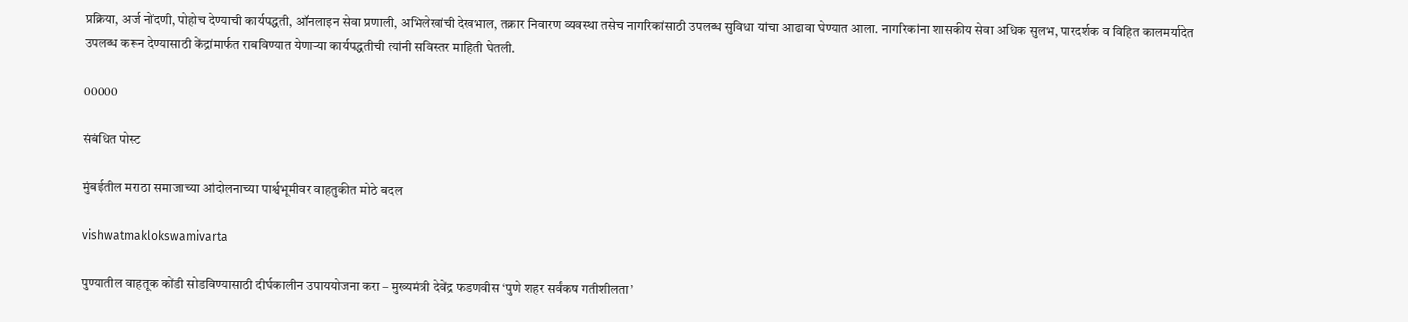प्रक्रिया, अर्ज नोंदणी, पोहोच देण्याची कार्यपद्धती, ऑनलाइन सेवा प्रणाली, अभिलेखांची देखभाल, तक्रार निवारण व्यवस्था तसेच नागरिकांसाठी उपलब्ध सुविधा यांचा आढावा घेण्यात आला. नागरिकांना शासकीय सेवा अधिक सुलभ, पारदर्शक व विहित कालमर्यादेत उपलब्ध करून देण्यासाठी केंद्रांमार्फत राबविण्यात येणाऱ्या कार्यपद्धतीची त्यांनी सविस्तर माहिती घेतली.

00000

संबंधित पोस्ट

मुंबईतील मराठा समाजाच्या आंदोलनाच्या पार्श्वभूमीवर वाहतुकीत मोठे बदल

vishwatmaklokswamivarta

पुण्यातील वाहतूक कोंडी सोडविण्यासाठी दीर्घकालीन उपाययोजना करा – मुख्यमंत्री देवेंद्र फडणवीस ‘पुणे शहर सर्वंकष गतीशीलता’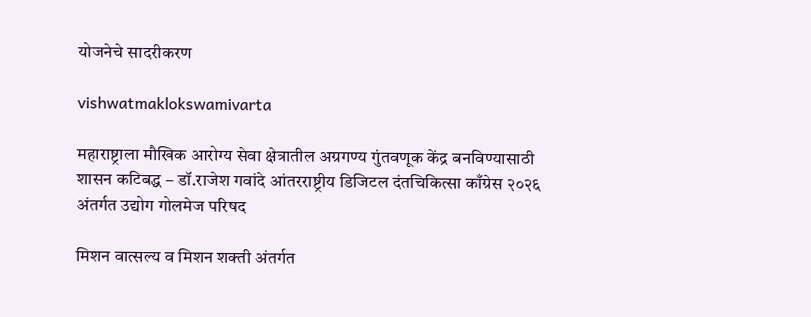योजनेचे सादरीकरण

vishwatmaklokswamivarta

महाराष्ट्राला मौखिक आरोग्य सेवा क्षेत्रातील अग्रगण्य गुंतवणूक केंद्र बनविण्यासाठी शासन कटिबद्ध – डॉ.राजेश गवांदे आंतरराष्ट्रीय डिजिटल दंतचिकित्सा काँग्रेस २०२६ अंतर्गत उद्योग गोलमेज परिषद

मिशन वात्सल्य व मिशन शक्ती अंतर्गत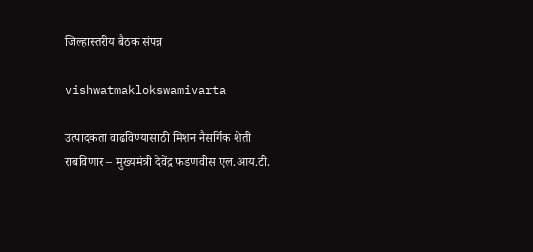जिल्हास्तरीय बैठक संपन्न

vishwatmaklokswamivarta

उत्पादकता वाढविण्यासाठी मिशन नैसर्गिक शेती राबविणार – मुख्यमंत्री देवेंद्र फडणवीस एल.आय.टी.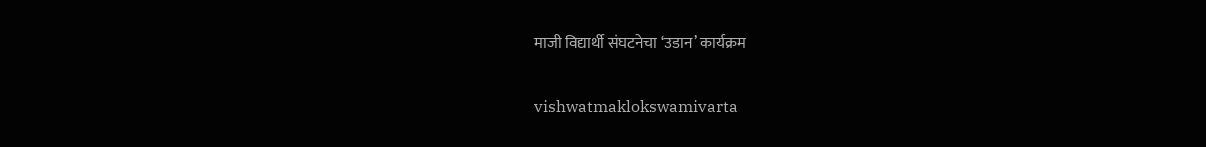माजी विद्यार्थी संघटनेचा ‘उडान’ कार्यक्रम

vishwatmaklokswamivarta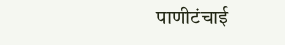पाणीटंचाई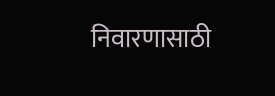निवारणासाठी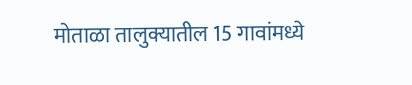मोताळा तालुक्यातील 15 गावांमध्ये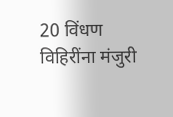20 विंधण विहिरींना मंजुरी